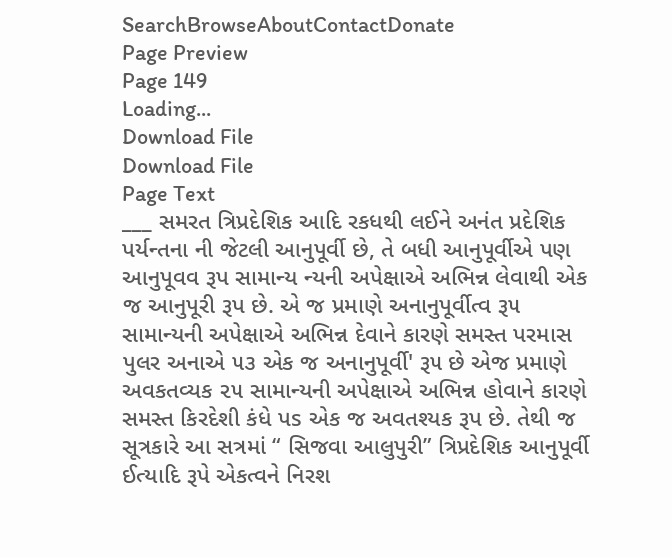SearchBrowseAboutContactDonate
Page Preview
Page 149
Loading...
Download File
Download File
Page Text
___ સમરત ત્રિપ્રદેશિક આદિ રકધથી લઈને અનંત પ્રદેશિક પર્યન્તના ની જેટલી આનુપૂર્વી છે, તે બધી આનુપૂર્વીએ પણ આનુપૂવવ રૂપ સામાન્ય ન્યની અપેક્ષાએ અભિન્ન લેવાથી એક જ આનુપૂરી રૂપ છે. એ જ પ્રમાણે અનાનુપૂર્વીત્વ રૂ૫ સામાન્યની અપેક્ષાએ અભિન્ન દેવાને કારણે સમસ્ત પરમાસ પુલર અનાએ ૫૩ એક જ અનાનુપૂર્વી' રૂ૫ છે એજ પ્રમાણે અવકતવ્યક ૨૫ સામાન્યની અપેક્ષાએ અભિન્ન હોવાને કારણે સમસ્ત કિરદેશી કંધે પs એક જ અવતશ્યક રૂપ છે. તેથી જ સૂત્રકારે આ સત્રમાં “ સિજવા આલુપુરી” ત્રિપ્રદેશિક આનુપૂર્વી ઈત્યાદિ રૂપે એકત્વને નિરશ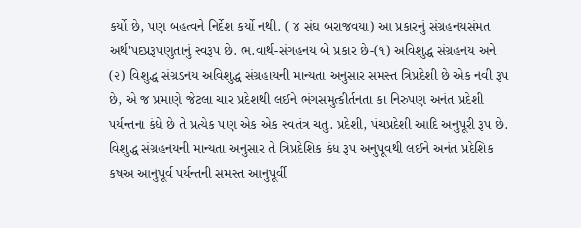કર્યો છે, પણ બહત્વને નિર્દેશ કર્યો નથી. ( ૪ સંઘ બરાજવયા) આ પ્રકારનું સંગ્રહનયસંમત અર્થ'પદપ્રરૂપણુતાનું સ્વરૂપ છે. ભ.વાર્થ-સંગહનય બે પ્રકાર છે-(૧) અવિશુદ્ધ સંગ્રહનય અને (૨) વિશુદ્ધ સંગ્રડનય અવિશુદ્ધ સંગ્રહાયની માન્યતા અનુસાર સમસ્ત ત્રિપ્રદેશી છે એક નવી રૂપ છે, એ જ પ્રમાણે જેટલા ચાર પ્રદેશથી લઈને ભંગસમુત્કીર્તનતા કા નિરુપણ અનંત પ્રદેશી પર્યન્તના કંધે છે તે પ્રત્યેક પણ એક એક સ્વતંત્ર ચતુ. પ્રદેશી, પંચપ્રદેશી આદિ અનુપૂરી રૂપ છે. વિશુદ્ધ સંગ્રહનયની માન્યતા અનુસાર તે ત્રિપ્રદેશિક કંધ રૂપ અનુપૂવથી લઈને અનંત પ્રદેશિક કષઅ આનુપૂર્વ પર્યન્તની સમસ્ત આનુપૂર્વી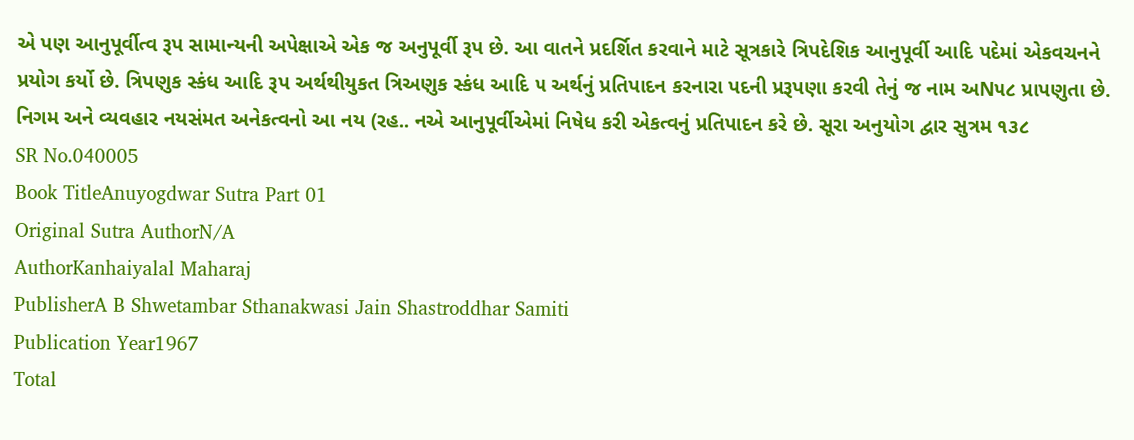એ પણ આનુપૂર્વીત્વ રૂપ સામાન્યની અપેક્ષાએ એક જ અનુપૂર્વી રૂપ છે. આ વાતને પ્રદર્શિત કરવાને માટે સૂત્રકારે ત્રિપદેશિક આનુપૂર્વી આદિ પદેમાં એકવચનને પ્રયોગ કર્યો છે. ત્રિપણુક સ્કંધ આદિ રૂપ અર્થથીયુકત ત્રિઅણુક સ્કંધ આદિ ૫ અર્થનું પ્રતિપાદન કરનારા પદની પ્રરૂપણા કરવી તેનું જ નામ અN૫૮ પ્રાપણુતા છે. નિગમ અને વ્યવહાર નયસંમત અનેકત્વનો આ નય (રહ.. નએ આનુપૂર્વીએમાં નિષેધ કરી એકત્વનું પ્રતિપાદન કરે છે. સૂરા અનુયોગ દ્વાર સુત્રમ ૧૩૮
SR No.040005
Book TitleAnuyogdwar Sutra Part 01
Original Sutra AuthorN/A
AuthorKanhaiyalal Maharaj
PublisherA B Shwetambar Sthanakwasi Jain Shastroddhar Samiti
Publication Year1967
Total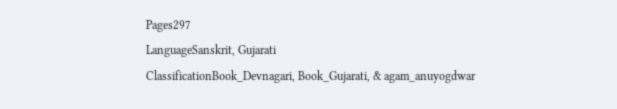Pages297
LanguageSanskrit, Gujarati
ClassificationBook_Devnagari, Book_Gujarati, & agam_anuyogdwar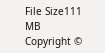File Size111 MB
Copyright ©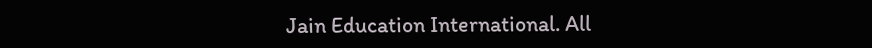Jain Education International. All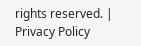rights reserved. | Privacy Policy